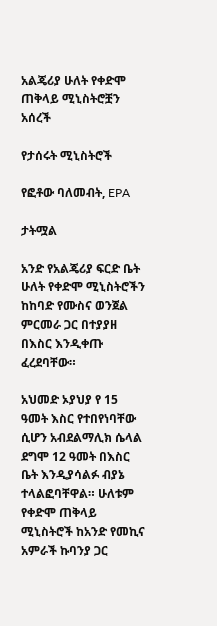አልጄሪያ ሁለት የቀድሞ ጠቅላይ ሚኒስትሮቿን አሰረች

የታሰሩት ሚኒስትሮች

የፎቶው ባለመብት, EPA

ታትሟል

አንድ የአልጄሪያ ፍርድ ቤት ሁለት የቀድሞ ሚኒስትሮችን ከከባድ የሙስና ወንጀል ምርመራ ጋር በተያያዘ በእስር እንዲቀጡ ፈረደባቸው።

አህመድ ኦያህያ የ 15 ዓመት እስር የተበየነባቸው ሲሆን አብደልማሊክ ሴላል ደግሞ 12 ዓመት በእስር ቤት እንዲያሳልፉ ብያኔ ተላልፎባቸዋል። ሁለቱም የቀድሞ ጠቅላይ ሚኒስትሮች ከአንድ የመኪና አምራች ኩባንያ ጋር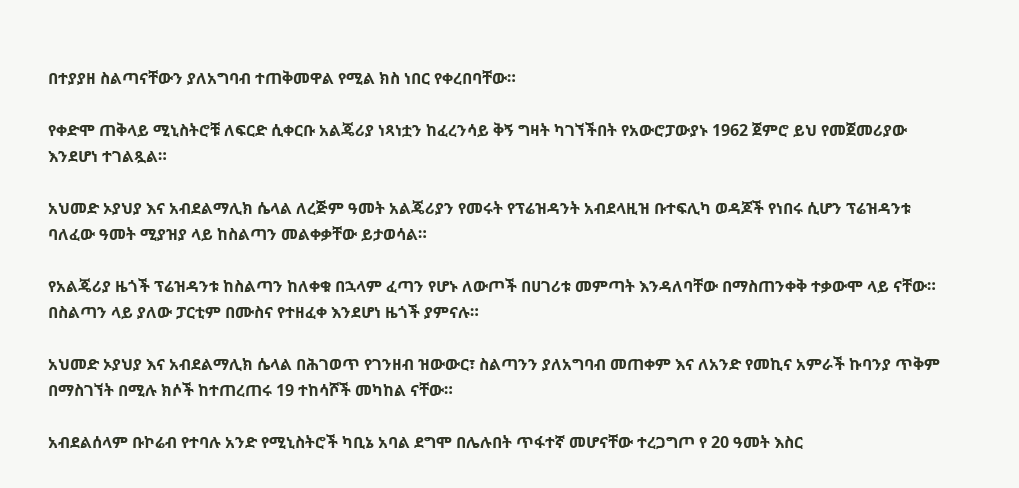በተያያዘ ስልጣናቸውን ያለአግባብ ተጠቅመዋል የሚል ክስ ነበር የቀረበባቸው።

የቀድሞ ጠቅላይ ሚኒስትሮቹ ለፍርድ ሲቀርቡ አልጄሪያ ነጻነቷን ከፈረንሳይ ቅኝ ግዛት ካገኘችበት የአውሮፓውያኑ 1962 ጀምሮ ይህ የመጀመሪያው እንደሆነ ተገልጿል።

አህመድ ኦያህያ እና አብደልማሊክ ሴላል ለረጅም ዓመት አልጄሪያን የመሩት የፕሬዝዳንት አብደላዚዝ ቡተፍሊካ ወዳጆች የነበሩ ሲሆን ፕሬዝዳንቱ ባለፈው ዓመት ሚያዝያ ላይ ከስልጣን መልቀቃቸው ይታወሳል።

የአልጄሪያ ዜጎች ፕሬዝዳንቱ ከስልጣን ከለቀቁ በኋላም ፈጣን የሆኑ ለውጦች በሀገሪቱ መምጣት እንዳለባቸው በማስጠንቀቅ ተቃውሞ ላይ ናቸው። በስልጣን ላይ ያለው ፓርቲም በሙስና የተዘፈቀ እንደሆነ ዜጎች ያምናሉ።

አህመድ ኦያህያ እና አብደልማሊክ ሴላል በሕገወጥ የገንዘብ ዝውውር፣ ስልጣንን ያለአግባብ መጠቀም እና ለአንድ የመኪና አምራች ኩባንያ ጥቅም በማስገኘት በሚሉ ክሶች ከተጠረጠሩ 19 ተከሳሾች መካከል ናቸው።

አብደልሰላም ቡኮሬብ የተባሉ አንድ የሚኒስትሮች ካቢኔ አባል ደግሞ በሌሉበት ጥፋተኛ መሆናቸው ተረጋግጦ የ 20 ዓመት እስር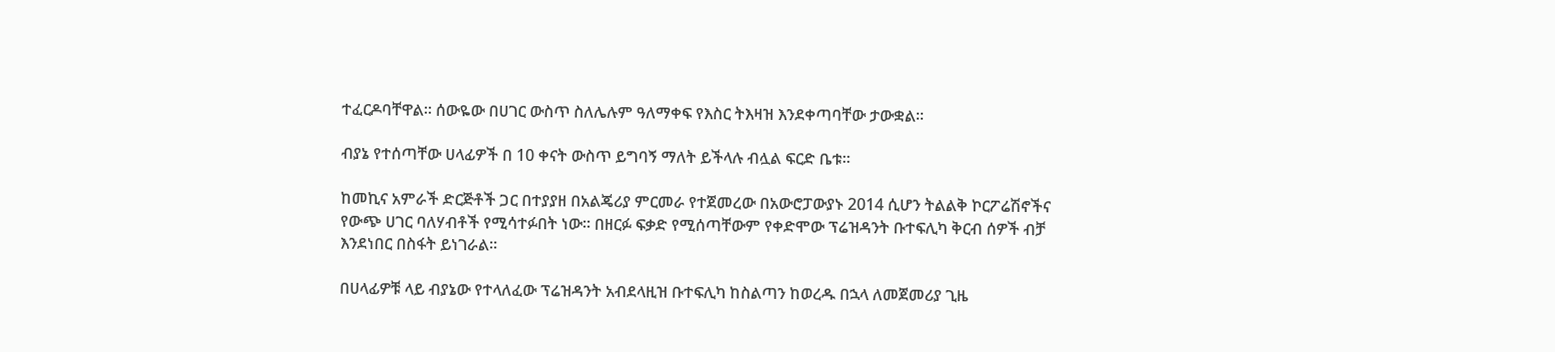ተፈርዶባቸዋል። ሰውዬው በሀገር ውስጥ ስለሌሉም ዓለማቀፍ የእስር ትእዛዝ እንደቀጣባቸው ታውቋል።

ብያኔ የተሰጣቸው ሀላፊዎች በ 10 ቀናት ውስጥ ይግባኝ ማለት ይችላሉ ብሏል ፍርድ ቤቱ።

ከመኪና አምራች ድርጅቶች ጋር በተያያዘ በአልጄሪያ ምርመራ የተጀመረው በአውሮፓውያኑ 2014 ሲሆን ትልልቅ ኮርፖሬሽኖችና የውጭ ሀገር ባለሃብቶች የሚሳተፉበት ነው። በዘርፉ ፍቃድ የሚሰጣቸውም የቀድሞው ፕሬዝዳንት ቡተፍሊካ ቅርብ ሰዎች ብቻ እንደነበር በስፋት ይነገራል።

በሀላፊዎቹ ላይ ብያኔው የተላለፈው ፕሬዝዳንት አብደላዚዝ ቡተፍሊካ ከስልጣን ከወረዱ በኋላ ለመጀመሪያ ጊዜ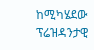ከሚካሄደው ፕሬዝዳንታዊ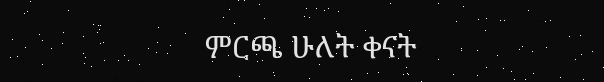ምርጫ ሁለት ቀናት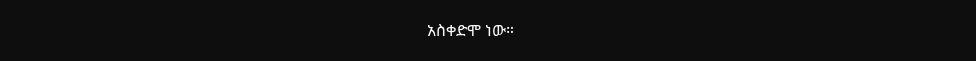አስቀድሞ ነው።